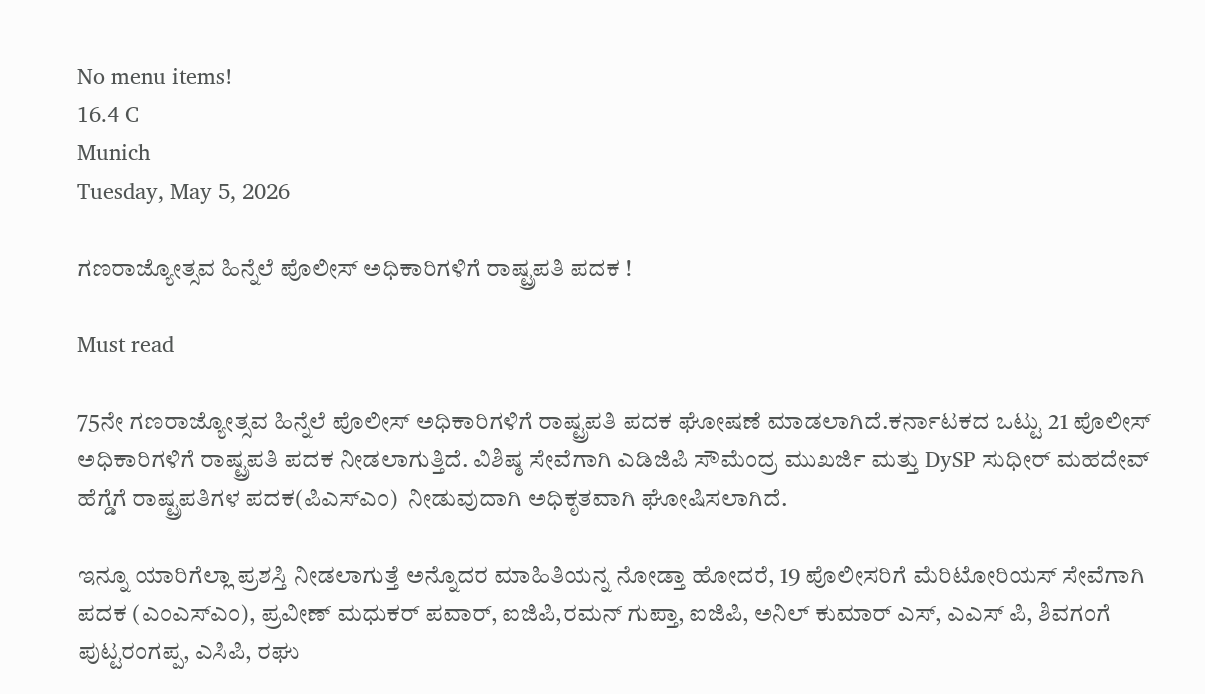No menu items!
16.4 C
Munich
Tuesday, May 5, 2026

ಗಣರಾಜ್ಯೋತ್ಸವ ಹಿನ್ನೆಲೆ ಪೊಲೀಸ್ ಅಧಿಕಾರಿಗಳಿಗೆ ರಾಷ್ಟ್ರಪತಿ ಪದಕ !

Must read

75ನೇ ಗಣರಾಜ್ಯೋತ್ಸವ ಹಿನ್ನೆಲೆ ಪೊಲೀಸ್ ಅಧಿಕಾರಿಗಳಿಗೆ ರಾಷ್ಟ್ರಪತಿ ಪದಕ ಘೋಷಣೆ ಮಾಡಲಾಗಿದೆ.ಕರ್ನಾಟಕದ ಒಟ್ಟು 21 ಪೊಲೀಸ್ ಅಧಿಕಾರಿಗಳಿಗೆ ರಾಷ್ಟ್ರಪತಿ ಪದಕ ನೀಡಲಾಗುತ್ತಿದೆ. ವಿಶಿಷ್ಠ ಸೇವೆಗಾಗಿ ಎಡಿಜಿಪಿ ಸೌಮೆಂದ್ರ ಮುಖರ್ಜಿ ಮತ್ತು DySP ಸುಧೀರ್ ಮಹದೇವ್ ಹೆಗ್ಡೆಗೆ ರಾಷ್ಟ್ರಪತಿಗಳ ಪದಕ(ಪಿಎಸ್‌ಎಂ)  ನೀಡುವುದಾಗಿ ಅಧಿಕೃತವಾಗಿ ಘೋಷಿಸಲಾಗಿದೆ‌.

ಇನ್ನೂ ಯಾರಿಗೆಲ್ಲಾ ಪ್ರಶಸ್ತಿ ನೀಡಲಾಗುತ್ತೆ ಅನ್ನೊದರ ಮಾಹಿತಿಯನ್ನ ನೋಡ್ತಾ ಹೋದರೆ, 19 ಪೊಲೀಸರಿಗೆ ಮೆರಿಟೋರಿಯಸ್ ಸೇವೆಗಾಗಿ ಪದಕ (ಎಂಎಸ್‌ಎಂ), ಪ್ರವೀಣ್ ಮಧುಕರ್ ಪವಾರ್, ಐಜಿಪಿ,ರಮನ್ ಗುಪ್ತಾ, ಐಜಿಪಿ, ಅನಿಲ್ ಕುಮಾರ್ ಎಸ್, ಎಎಸ್ ಪಿ, ಶಿವಗಂಗೆ ಪುಟ್ಟರಂಗಪ್ಪ, ಎಸಿಪಿ, ರಘು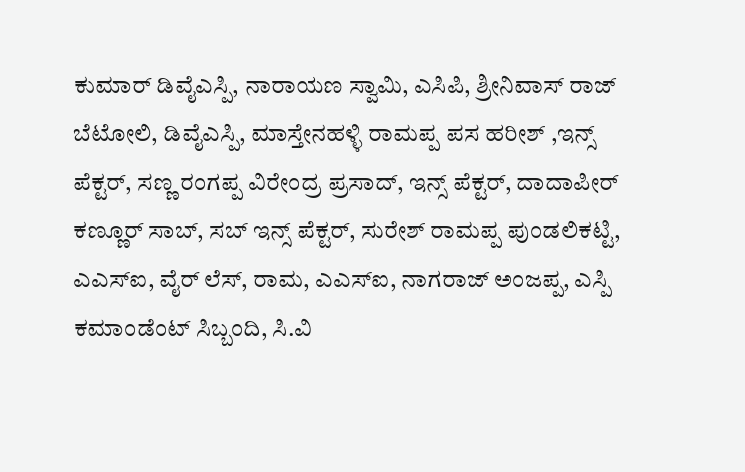ಕುಮಾರ್ ಡಿವೈಎಸ್ಪಿ, ನಾರಾಯಣ ಸ್ವಾಮಿ, ಎಸಿಪಿ, ಶ್ರೀನಿವಾಸ್ ರಾಜ್ ಬೆಟೋಲಿ, ಡಿವೈಎಸ್ಪಿ, ಮಾಸ್ತೇನಹಳ್ಳಿ ರಾಮಪ್ಪ ಪಸ ಹರೀಶ್ ,ಇನ್ಸ್ ಪೆಕ್ಟರ್, ಸಣ್ಣ ರಂಗಪ್ಪ ವಿರೇಂದ್ರ ಪ್ರಸಾದ್, ಇನ್ಸ್ ಪೆಕ್ಟರ್, ದಾದಾಪೀರ್ ಕಣ್ಣೂರ್ ಸಾಬ್, ಸಬ್ ಇನ್ಸ್ ಪೆಕ್ಟರ್, ಸುರೇಶ್ ರಾಮಪ್ಪ ಪುಂಡಲಿಕಟ್ಟಿ, ಎಎಸ್ಐ, ವೈರ್ ಲೆಸ್, ರಾಮ, ಎಎಸ್ಐ, ನಾಗರಾಜ್ ಅಂಜಪ್ಪ, ಎಸ್ಪಿ ಕಮಾಂಡೆಂಟ್ ಸಿಬ್ಬಂದಿ, ಸಿ.ವಿ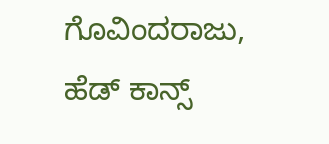ಗೊವಿಂದರಾಜು, ಹೆಡ್ ಕಾನ್ಸ್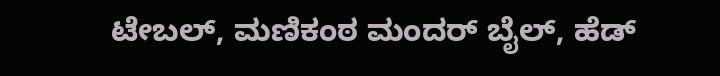ಟೇಬಲ್, ಮಣಿಕಂಠ ಮಂದರ್ ಬೈಲ್, ಹೆಡ್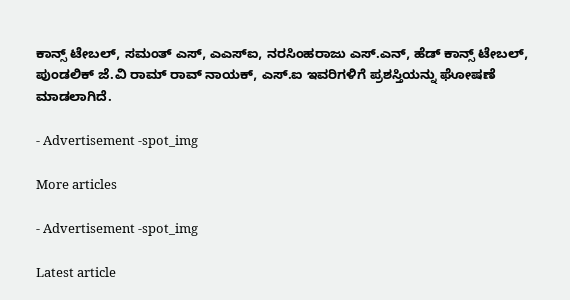ಕಾನ್ಸ್ ಟೇಬಲ್, ಸಮಂತ್ ಎಸ್, ಎಎಸ್ಐ, ನರಸಿಂಹರಾಜು ಎಸ್.ಎನ್, ಹೆಡ್ ಕಾನ್ಸ್ ಟೇಬಲ್, ಪುಂಡಲಿಕ್ ಜೆ.ವಿ ರಾಮ್ ರಾವ್ ನಾಯಕ್, ಎಸ್.ಐ ಇವರಿಗಳಿಗೆ ಪ್ರಶಸ್ತಿಯನ್ನು ಘೋಷಣೆ ಮಾಡಲಾಗಿದೆ.

- Advertisement -spot_img

More articles

- Advertisement -spot_img

Latest article